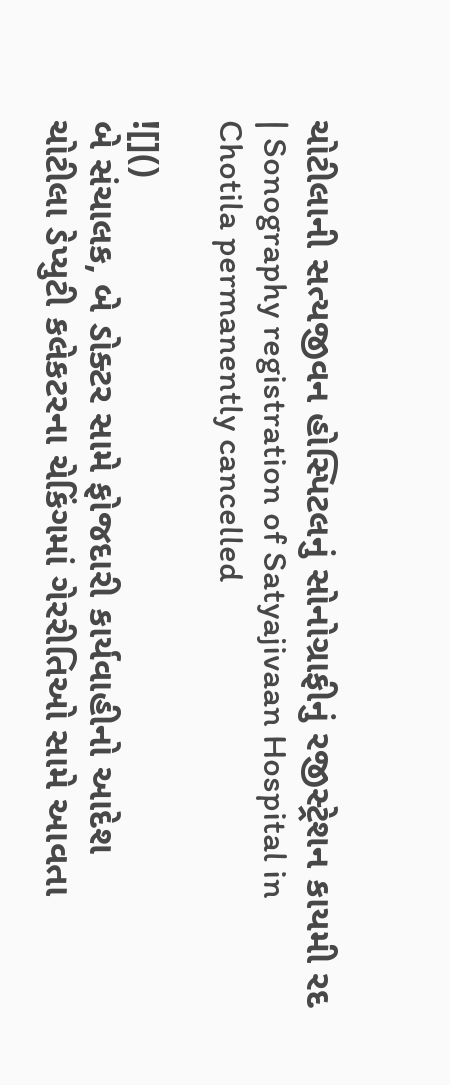ચોટીલાની સત્યજીવન હોસ્પિટલનું સોનોગ્રાફીનું રજીસ્ટ્રેશન કાયમી રદ | Sonography registration of Satyajivaan Hospital in Chotila permanently cancelled

![]()
બે સંચાલક, બે ડોક્ટર સામે ફોજદારી કાર્યવાહીનો આદેશ
ચોટીલા ડેપ્યુટી કલેકટરના ચેકિંગમાં ગેરરીતિઓ સામે આવતા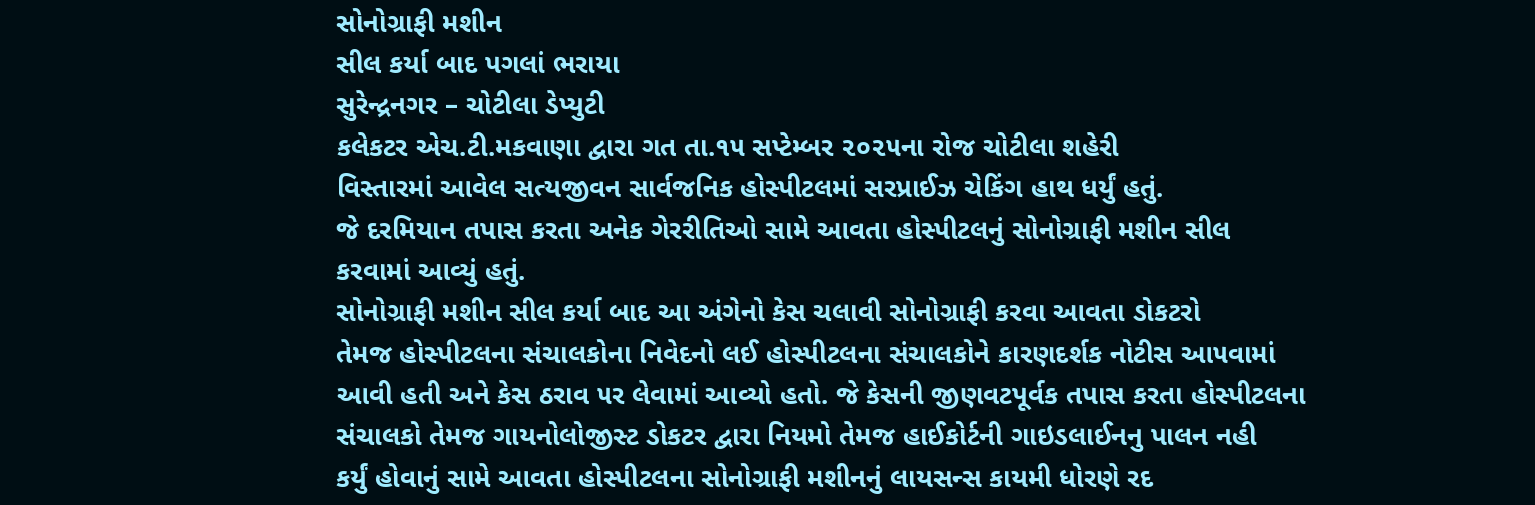સોનોગ્રાફી મશીન
સીલ કર્યા બાદ પગલાં ભરાયા
સુરેન્દ્રનગર – ચોટીલા ડેપ્યુટી
કલેકટર એચ.ટી.મકવાણા દ્વારા ગત તા.૧૫ સપ્ટેમ્બર ૨૦૨૫ના રોજ ચોટીલા શહેરી
વિસ્તારમાં આવેલ સત્યજીવન સાર્વજનિક હોસ્પીટલમાં સરપ્રાઈઝ ચેકિંગ હાથ ધર્યું હતું.
જે દરમિયાન તપાસ કરતા અનેક ગેરરીતિઓ સામે આવતા હોસ્પીટલનું સોનોગ્રાફી મશીન સીલ
કરવામાં આવ્યું હતું.
સોનોગ્રાફી મશીન સીલ કર્યા બાદ આ અંગેનો કેસ ચલાવી સોનોગ્રાફી કરવા આવતા ડોકટરો
તેમજ હોસ્પીટલના સંચાલકોના નિવેદનો લઈ હોસ્પીટલના સંચાલકોને કારણદર્શક નોટીસ આ૫વામાં
આવી હતી અને કેસ ઠરાવ ૫ર લેવામાં આવ્યો હતો. જે કેસની જીણવટપૂર્વક તપાસ કરતા હોસ્પીટલના
સંચાલકો તેમજ ગાયનોલોજીસ્ટ ડોકટર દ્વારા નિયમો તેમજ હાઈકોર્ટની ગાઇડલાઈનનુ પાલન નહી
કર્યું હોવાનું સામે આવતા હોસ્પીટલના સોનોગ્રાફી મશીનનું લાયસન્સ કાયમી ધોરણે રદ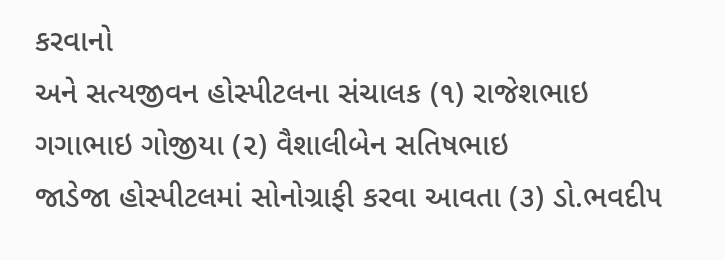કરવાનો
અને સત્યજીવન હોસ્પીટલના સંચાલક (૧) રાજેશભાઇ ગગાભાઇ ગોજીયા (૨) વૈશાલીબેન સતિષભાઇ
જાડેજા હોસ્પીટલમાં સોનોગ્રાફી કરવા આવતા (૩) ડો.ભવદી૫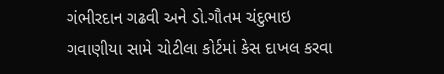ગંભીરદાન ગઢવી અને ડો.ગૌતમ ચંદુભાઇ
ગવાણીયા સામે ચોટીલા કોર્ટમાં કેસ દાખલ કરવા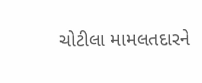ચોટીલા મામલતદારને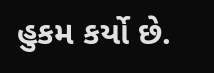હુકમ કર્યો છે.